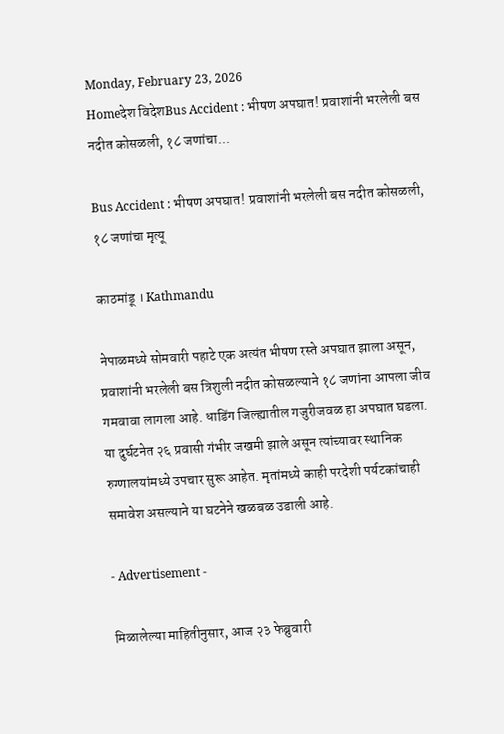Monday, February 23, 2026
Homeदेश विदेशBus Accident : भीषण अपघात! प्रवाशांनी भरलेली बस नदीत कोसळली, १८ जणांचा...

Bus Accident : भीषण अपघात! प्रवाशांनी भरलेली बस नदीत कोसळली, १८ जणांचा मृत्यू

काठमांडू । Kathmandu

नेपाळमध्ये सोमवारी पहाटे एक अत्यंत भीषण रस्ते अपघात झाला असून, प्रवाशांनी भरलेली बस त्रिशुली नदीत कोसळल्याने १८ जणांना आपला जीव गमवावा लागला आहे. धाडिंग जिल्ह्यातील गजुरीजवळ हा अपघात घडला. या दुर्घटनेत २६ प्रवासी गंभीर जखमी झाले असून त्यांच्यावर स्थानिक रुग्णालयांमध्ये उपचार सुरू आहेत. मृतांमध्ये काही परदेशी पर्यटकांचाही समावेश असल्याने या घटनेने खळबळ उडाली आहे.

- Advertisement -

मिळालेल्या माहितीनुसार, आज २३ फेब्रुवारी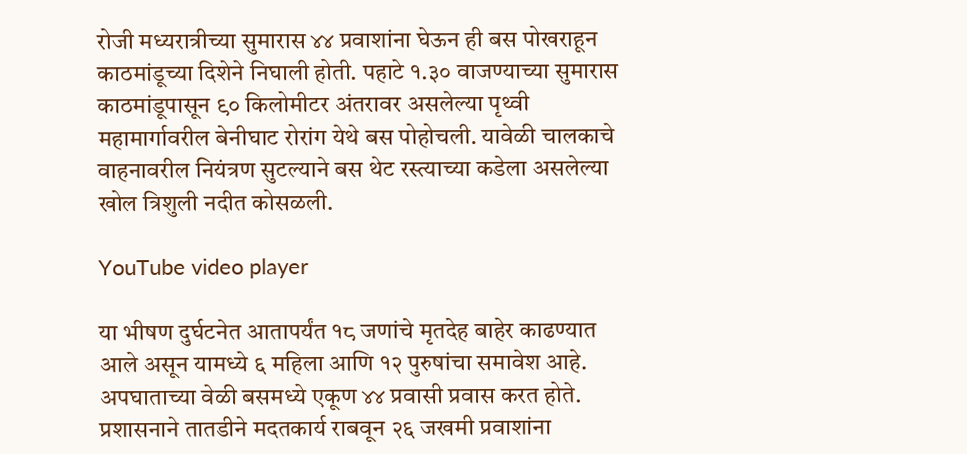रोजी मध्यरात्रीच्या सुमारास ४४ प्रवाशांना घेऊन ही बस पोखराहून काठमांडूच्या दिशेने निघाली होती. पहाटे १.३० वाजण्याच्या सुमारास काठमांडूपासून ९० किलोमीटर अंतरावर असलेल्या पृथ्वी महामार्गावरील बेनीघाट रोरांग येथे बस पोहोचली. यावेळी चालकाचे वाहनावरील नियंत्रण सुटल्याने बस थेट रस्त्याच्या कडेला असलेल्या खोल त्रिशुली नदीत कोसळली.

YouTube video player

या भीषण दुर्घटनेत आतापर्यंत १८ जणांचे मृतदेह बाहेर काढण्यात आले असून यामध्ये ६ महिला आणि १२ पुरुषांचा समावेश आहे. अपघाताच्या वेळी बसमध्ये एकूण ४४ प्रवासी प्रवास करत होते. प्रशासनाने तातडीने मदतकार्य राबवून २६ जखमी प्रवाशांना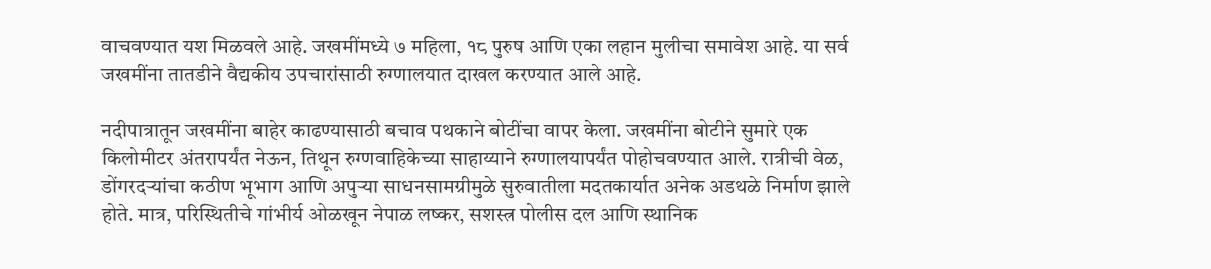वाचवण्यात यश मिळवले आहे. जखमींमध्ये ७ महिला, १८ पुरुष आणि एका लहान मुलीचा समावेश आहे. या सर्व जखमींना तातडीने वैद्यकीय उपचारांसाठी रुग्णालयात दाखल करण्यात आले आहे.

नदीपात्रातून जखमींना बाहेर काढण्यासाठी बचाव पथकाने बोटींचा वापर केला. जखमींना बोटीने सुमारे एक किलोमीटर अंतरापर्यंत नेऊन, तिथून रुग्णवाहिकेच्या साहाय्याने रुग्णालयापर्यंत पोहोचवण्यात आले. रात्रीची वेळ, डोंगरदऱ्यांचा कठीण भूभाग आणि अपुऱ्या साधनसामग्रीमुळे सुरुवातीला मदतकार्यात अनेक अडथळे निर्माण झाले होते. मात्र, परिस्थितीचे गांभीर्य ओळखून नेपाळ लष्कर, सशस्त्र पोलीस दल आणि स्थानिक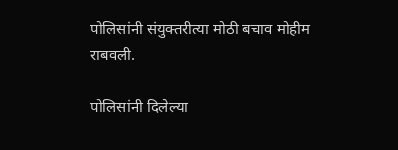पोलिसांनी संयुक्तरीत्या मोठी बचाव मोहीम राबवली.

पोलिसांनी दिलेल्या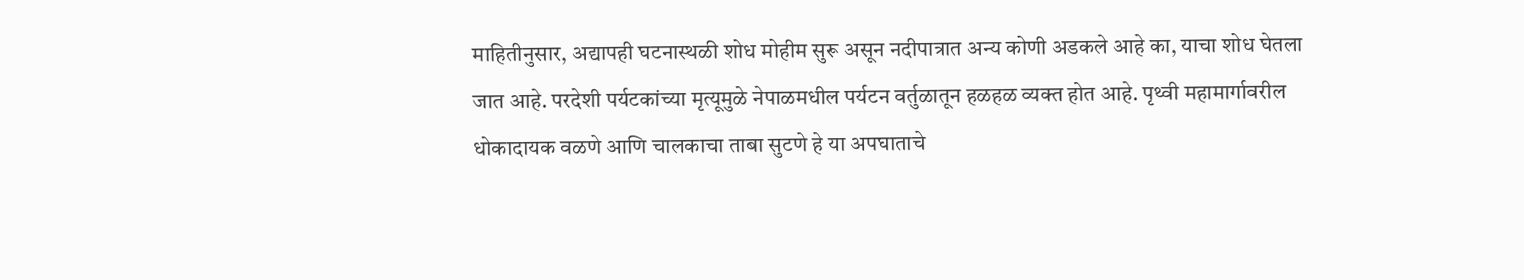माहितीनुसार, अद्यापही घटनास्थळी शोध मोहीम सुरू असून नदीपात्रात अन्य कोणी अडकले आहे का, याचा शोध घेतला जात आहे. परदेशी पर्यटकांच्या मृत्यूमुळे नेपाळमधील पर्यटन वर्तुळातून हळहळ व्यक्त होत आहे. पृथ्वी महामार्गावरील धोकादायक वळणे आणि चालकाचा ताबा सुटणे हे या अपघाताचे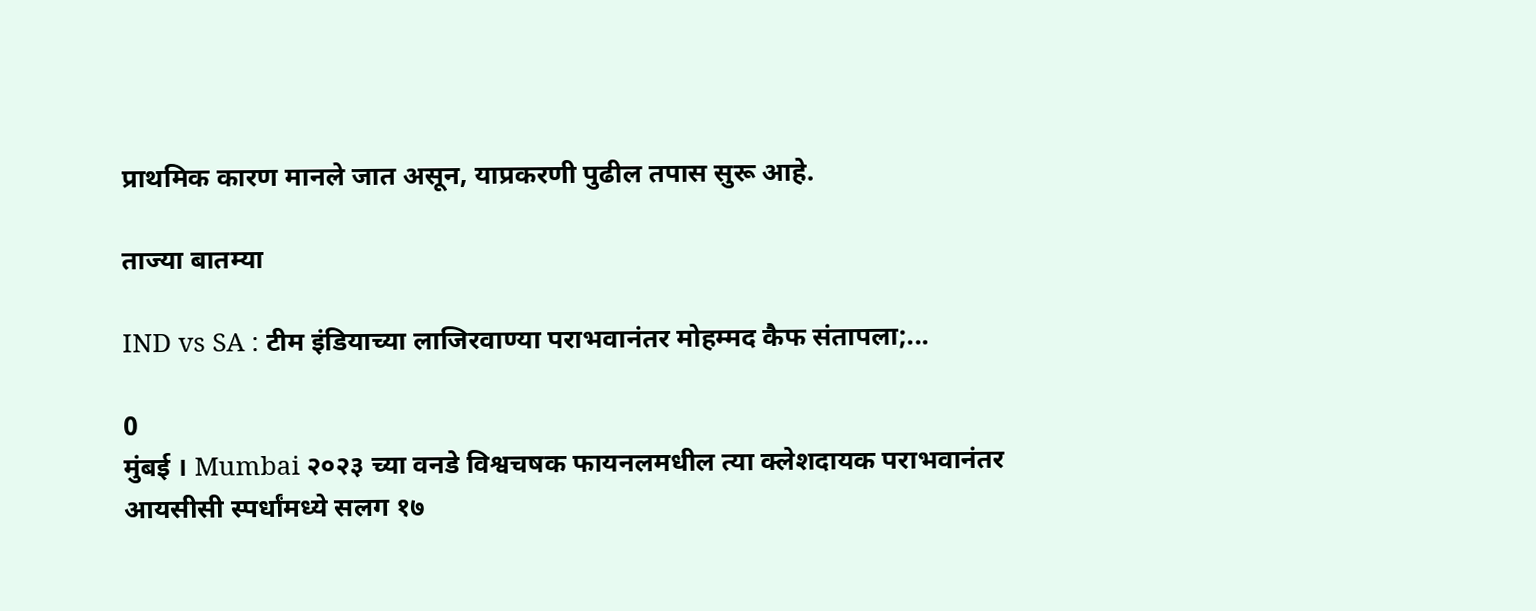प्राथमिक कारण मानले जात असून, याप्रकरणी पुढील तपास सुरू आहे.

ताज्या बातम्या

IND vs SA : टीम इंडियाच्या लाजिरवाण्या पराभवानंतर मोहम्मद कैफ संतापला;...

0
मुंबई । Mumbai २०२३ च्या वनडे विश्वचषक फायनलमधील त्या क्लेशदायक पराभवानंतर आयसीसी स्पर्धांमध्ये सलग १७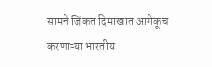सामने जिंकत दिमाखात आगेकूच करणाऱ्या भारतीय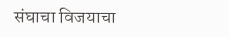संघाचा विजयाचा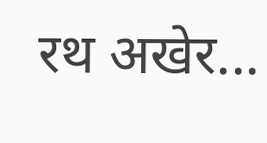रथ अखेर...